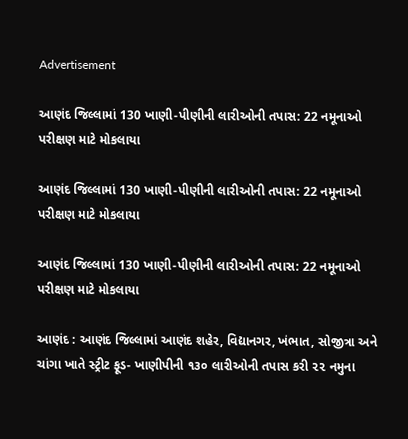Advertisement

આણંદ જિલ્લામાં 130 ખાણી‑પીણીની લારીઓની તપાસ: 22 નમૂનાઓ પરીક્ષણ માટે મોકલાયા

આણંદ જિલ્લામાં 130 ખાણી‑પીણીની લારીઓની તપાસ: 22 નમૂનાઓ પરીક્ષણ માટે મોકલાયા

આણંદ જિલ્લામાં 130 ખાણી‑પીણીની લારીઓની તપાસ: 22 નમૂનાઓ પરીક્ષણ માટે મોકલાયા

આણંદ : આણંદ જિલ્લામાં આણંદ શહેર, વિદ્યાનગર, ખંભાત, સોજીત્રા અને ચાંગા ખાતે સ્ટ્રીટ ફૂડ- ખાણીપીની ૧૩૦ લારીઓની તપાસ કરી ૨૨ નમુના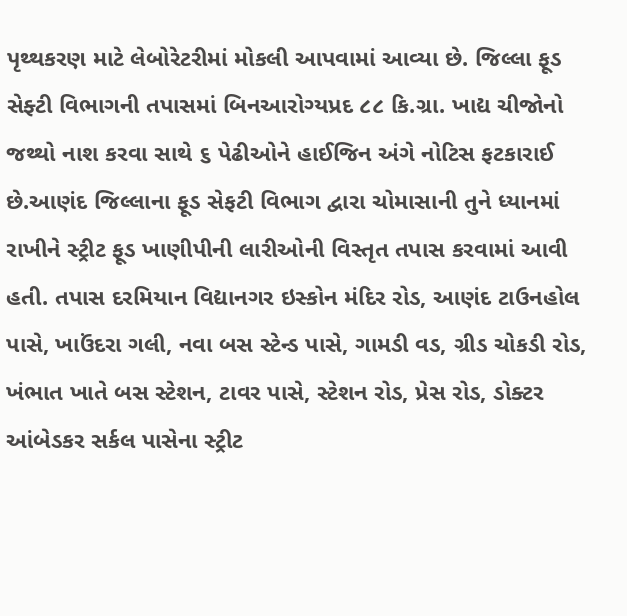પૃથ્થકરણ માટે લેબોરેટરીમાં મોકલી આપવામાં આવ્યા છે. જિલ્લા ફૂડ સેફ્ટી વિભાગની તપાસમાં બિનઆરોગ્યપ્રદ ૮૮ કિ.ગ્રા. ખાદ્ય ચીજોનો જથ્થો નાશ કરવા સાથે ૬ પેઢીઓને હાઈજિન અંગે નોટિસ ફટકારાઈ છે.આણંદ જિલ્લાના ફૂડ સેફટી વિભાગ દ્વારા ચોમાસાની તુને ધ્યાનમાં રાખીને સ્ટ્રીટ ફૂડ ખાણીપીની લારીઓની વિસ્તૃત તપાસ કરવામાં આવી હતી. તપાસ દરમિયાન વિદ્યાનગર ઇસ્કોન મંદિર રોડ, આણંદ ટાઉનહોલ પાસે, ખાઉંદરા ગલી, નવા બસ સ્ટેન્ડ પાસે, ગામડી વડ, ગ્રીડ ચોકડી રોડ, ખંભાત ખાતે બસ સ્ટેશન, ટાવર પાસે, સ્ટેશન રોડ, પ્રેસ રોડ, ડોક્ટર આંબેડકર સર્કલ પાસેના સ્ટ્રીટ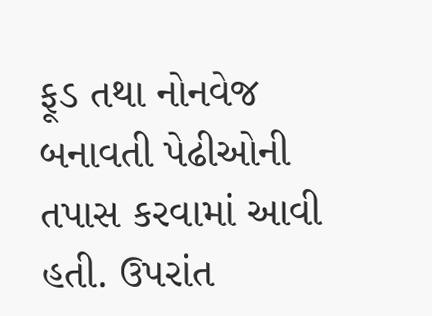ફૂડ તથા નોનવેજ બનાવતી પેઢીઓની તપાસ કરવામાં આવી હતી. ઉપરાંત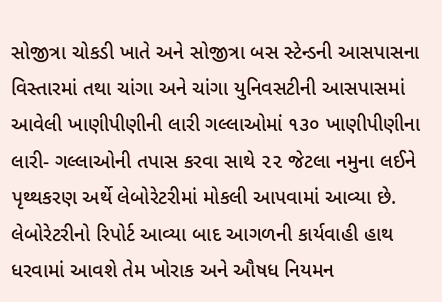સોજીત્રા ચોકડી ખાતે અને સોજીત્રા બસ સ્ટેન્ડની આસપાસના વિસ્તારમાં તથા ચાંગા અને ચાંગા યુનિવસટીની આસપાસમાં આવેલી ખાણીપીણીની લારી ગલ્લાઓમાં ૧૩૦ ખાણીપીણીના લારી- ગલ્લાઓની તપાસ કરવા સાથે ૨૨ જેટલા નમુના લઈને પૃથ્થકરણ અર્થે લેબોરેટરીમાં મોકલી આપવામાં આવ્યા છે. લેબોરેટરીનો રિપોર્ટ આવ્યા બાદ આગળની કાર્યવાહી હાથ ધરવામાં આવશે તેમ ખોરાક અને ઔષધ નિયમન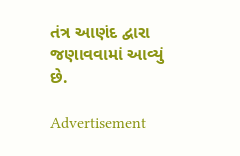તંત્ર આણંદ દ્વારા જણાવવામાં આવ્યું છે.

Advertisement